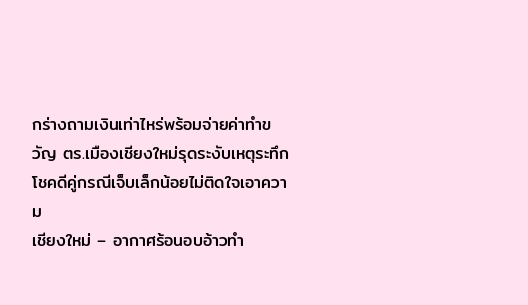กร่างถามเงินเท่าไหร่พร้อมจ่ายค่าทำขวัญ ตร.เมืองเชียงใหม่รุดระงับเหตุระทึก โชคดีคู่กรณีเจ็บเล็กน้อยไม่ติดใจเอาความ
เชียงใหม่ – อากาศร้อนอบอ้าวทำ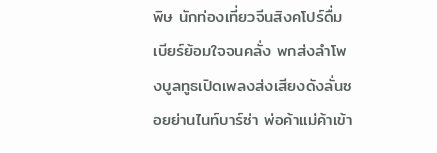พิษ นักท่องเที่ยวจีนสิงคโปร์ดื่มเบียร์ย้อมใจจนคลั่ง พกส่งลำโพงบูลทูธเปิดเพลงส่งเสียงดังลั่นซอยย่านไนท์บาร์ซ่า พ่อค้าแม่ค้าเข้า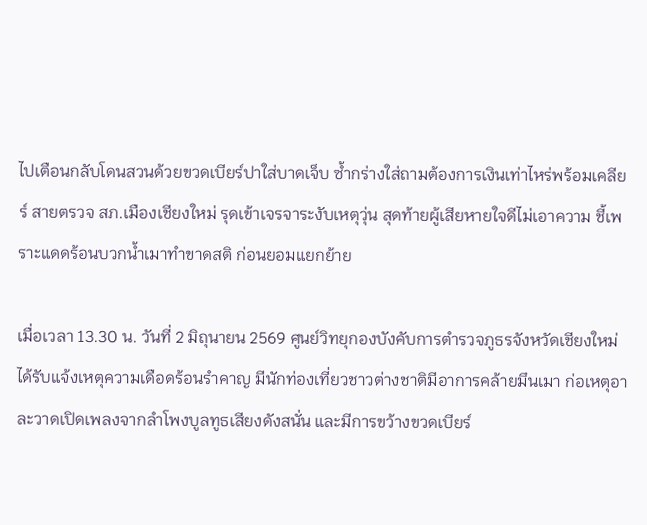ไปเตือนกลับโดนสวนด้วยขวดเบียร์ปาใส่บาดเจ็บ ซ้ำกร่างใส่ถามต้องการเงินเท่าไหร่พร้อมเคลียร์ สายตรวจ สภ.เมืองเชียงใหม่ รุดเข้าเจรจาระงับเหตุวุ่น สุดท้ายผู้เสียหายใจดีไม่เอาความ ชี้เพราะแดดร้อนบวกน้ำเมาทำขาดสติ ก่อนยอมแยกย้าย

เมื่อเวลา 13.30 น. วันที่ 2 มิถุนายน 2569 ศูนย์วิทยุกองบังคับการตำรวจภูธรจังหวัดเชียงใหม่ ได้รับแจ้งเหตุความเดือดร้อนรำคาญ มีนักท่องเที่ยวชาวต่างชาติมีอาการคล้ายมึนเมา ก่อเหตุอาละวาดเปิดเพลงจากลำโพงบูลทูธเสียงดังสนั่น และมีการขว้างขวดเบียร์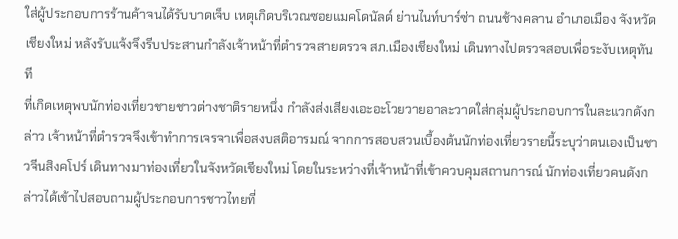ใส่ผู้ประกอบการร้านค้าจนได้รับบาดเจ็บ เหตุเกิดบริเวณซอยแมคโดนัลด์ ย่านไนท์บาร์ซ่า ถนนช้างคลาน อำเภอเมือง จังหวัดเชียงใหม่ หลังรับแจ้งจึงรีบประสานกำลังเจ้าหน้าที่ตำรวจสายตรวจ สภ.เมืองเชียงใหม่ เดินทางไปตรวจสอบเพื่อระงับเหตุทันที
ที่เกิดเหตุพบนักท่องเที่ยวชายชาวต่างชาติรายหนึ่ง กำลังส่งเสียงเอะอะโวยวายอาละวาดใส่กลุ่มผู้ประกอบการในละแวกดังกล่าว เจ้าหน้าที่ตำรวจจึงเข้าทำการเจรจาเพื่อสงบสติอารมณ์ จากการสอบสวนเบื้องต้นนักท่องเที่ยวรายนี้ระบุว่าตนเองเป็นชาวจีนสิงคโปร์ เดินทางมาท่องเที่ยวในจังหวัดเชียงใหม่ โดยในระหว่างที่เจ้าหน้าที่เข้าควบคุมสถานการณ์ นักท่องเที่ยวคนดังกล่าวได้เข้าไปสอบถามผู้ประกอบการชาวไทยที่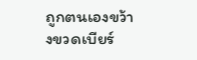ถูกตนเองขว้างขวดเบียร์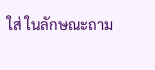ใส่ ในลักษณะถาม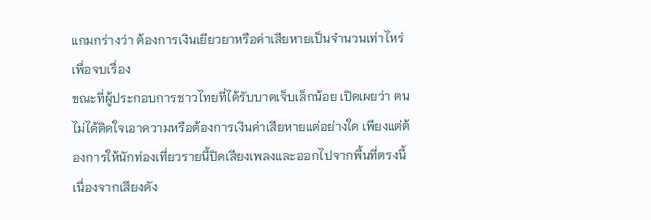แกมกร่างว่า ต้องการเงินเยียวยาหรือค่าเสียหายเป็นจำนวนเท่าไหร่เพื่อจบเรื่อง
ขณะที่ผู้ประกอบการชาวไทยที่ได้รับบาดเจ็บเล็กน้อย เปิดเผยว่า ตนไม่ได้ติดใจเอาความหรือต้องการเงินค่าเสียหายแต่อย่างใด เพียงแต่ต้องการให้นักท่องเที่ยวรายนี้ปิดเสียงเพลงและออกไปจากพื้นที่ตรงนี้ เนื่องจากเสียงดัง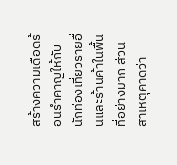สร้างความเดือดร้อนรำคาญให้กับนักท่องเที่ยวรายอื่นและร้านค้าในพื้นที่อย่างมาก ส่วนสาเหตุคาดว่า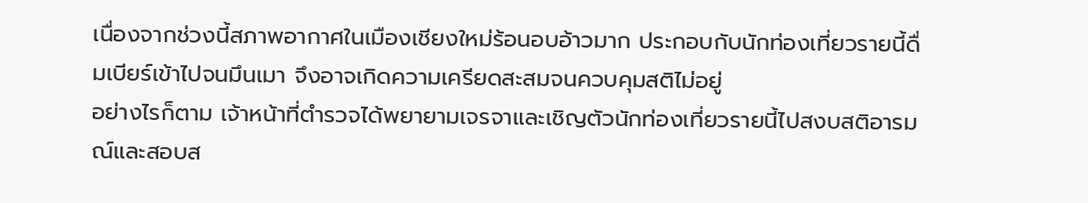เนื่องจากช่วงนี้สภาพอากาศในเมืองเชียงใหม่ร้อนอบอ้าวมาก ประกอบกับนักท่องเที่ยวรายนี้ดื่มเบียร์เข้าไปจนมึนเมา จึงอาจเกิดความเครียดสะสมจนควบคุมสติไม่อยู่
อย่างไรก็ตาม เจ้าหน้าที่ตำรวจได้พยายามเจรจาและเชิญตัวนักท่องเที่ยวรายนี้ไปสงบสติอารมณ์และสอบส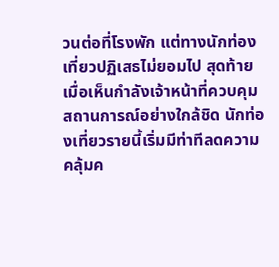วนต่อที่โรงพัก แต่ทางนักท่องเที่ยวปฏิเสธไม่ยอมไป สุดท้ายเมื่อเห็นกำลังเจ้าหน้าที่ควบคุมสถานการณ์อย่างใกล้ชิด นักท่องเที่ยวรายนี้เริ่มมีท่าทีลดความคลุ้มค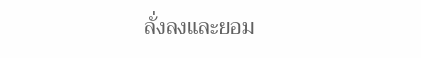ลั่งลงและยอม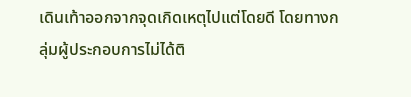เดินเท้าออกจากจุดเกิดเหตุไปแต่โดยดี โดยทางกลุ่มผู้ประกอบการไม่ได้ติ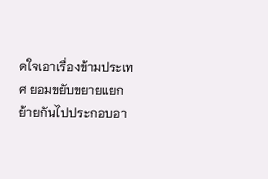ดใจเอาเรื่องข้ามประเทศ ยอมขยับขยายแยกย้ายกันไปประกอบอา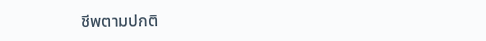ชีพตามปกติ